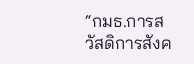“กมธ.การสวัสดิการสังค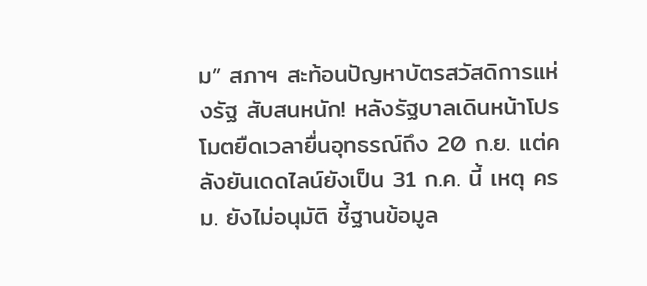ม” สภาฯ สะท้อนปัญหาบัตรสวัสดิการแห่งรัฐ สับสนหนัก! หลังรัฐบาลเดินหน้าโปรโมตยืดเวลายื่นอุทธรณ์ถึง 20 ก.ย. แต่คลังยันเดดไลน์ยังเป็น 31 ก.ค. นี้ เหตุ ครม. ยังไม่อนุมัติ ชี้ฐานข้อมูล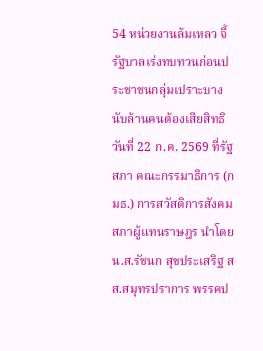54 หน่วยงานล้มเหลว จี้รัฐบาลเร่งทบทวนก่อนประชาชนกลุ่มเปราะบางนับล้านคนต้องเสียสิทธิ
วันที่ 22 ก.ค. 2569 ที่รัฐสภา คณะกรรมาธิการ (กมธ.) การสวัสดิการสังคม สภาผู้แทนราษฎร นำโดย น.ส.รัชนก สุขประเสริฐ สส.สมุทรปราการ พรรคป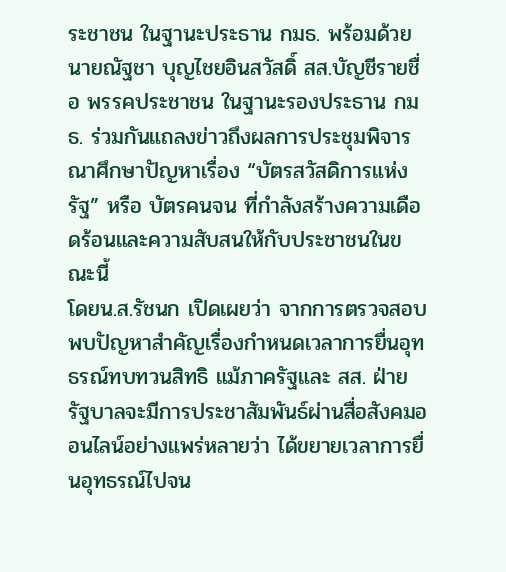ระชาชน ในฐานะประธาน กมธ. พร้อมด้วย นายณัฐชา บุญไชยอินสวัสดิ์ สส.บัญชีรายชื่อ พรรคประชาชน ในฐานะรองประธาน กมธ. ร่วมกันแถลงข่าวถึงผลการประชุมพิจารณาศึกษาปัญหาเรื่อง “บัตรสวัสดิการแห่งรัฐ” หรือ บัตรคนจน ที่กำลังสร้างความเดือดร้อนและความสับสนให้กับประชาชนในขณะนี้
โดยน.ส.รัชนก เปิดเผยว่า จากการตรวจสอบพบปัญหาสำคัญเรื่องกำหนดเวลาการยื่นอุทธรณ์ทบทวนสิทธิ แม้ภาครัฐและ สส. ฝ่ายรัฐบาลจะมีการประชาสัมพันธ์ผ่านสื่อสังคมออนไลน์อย่างแพร่หลายว่า ได้ขยายเวลาการยื่นอุทธรณ์ไปจน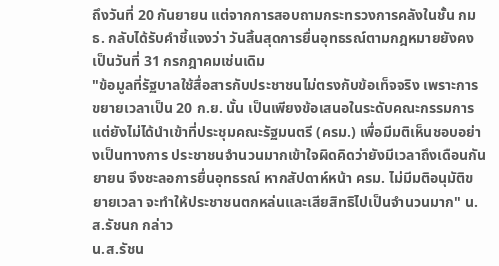ถึงวันที่ 20 กันยายน แต่จากการสอบถามกระทรวงการคลังในชั้น กมธ. กลับได้รับคำชี้แจงว่า วันสิ้นสุดการยื่นอุทธรณ์ตามกฎหมายยังคงเป็นวันที่ 31 กรกฎาคมเช่นเดิม
"ข้อมูลที่รัฐบาลใช้สื่อสารกับประชาชนไม่ตรงกับข้อเท็จจริง เพราะการขยายเวลาเป็น 20 ก.ย. นั้น เป็นเพียงข้อเสนอในระดับคณะกรรมการ แต่ยังไม่ได้นำเข้าที่ประชุมคณะรัฐมนตรี (ครม.) เพื่อมีมติเห็นชอบอย่างเป็นทางการ ประชาชนจำนวนมากเข้าใจผิดคิดว่ายังมีเวลาถึงเดือนกันยายน จึงชะลอการยื่นอุทธรณ์ หากสัปดาห์หน้า ครม. ไม่มีมติอนุมัติขยายเวลา จะทำให้ประชาชนตกหล่นและเสียสิทธิไปเป็นจำนวนมาก" น.ส.รัชนก กล่าว
น.ส.รัชน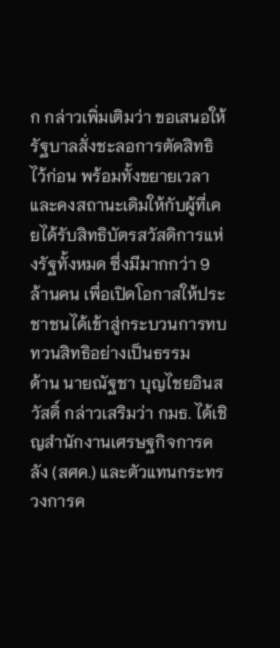ก กล่าวเพิ่มเติมว่า ขอเสนอให้รัฐบาลสั่งชะลอการตัดสิทธิไว้ก่อน พร้อมทั้งขยายเวลาและคงสถานะเดิมให้กับผู้ที่เคยได้รับสิทธิบัตรสวัสดิการแห่งรัฐทั้งหมด ซึ่งมีมากกว่า 9 ล้านคน เพื่อเปิดโอกาสให้ประชาชนได้เข้าสู่กระบวนการทบทวนสิทธิอย่างเป็นธรรม
ด้าน นายณัฐชา บุญไชยอินสวัสดิ์ กล่าวเสริมว่า กมธ. ได้เชิญสำนักงานเศรษฐกิจการคลัง (สศค.) และตัวแทนกระทรวงการค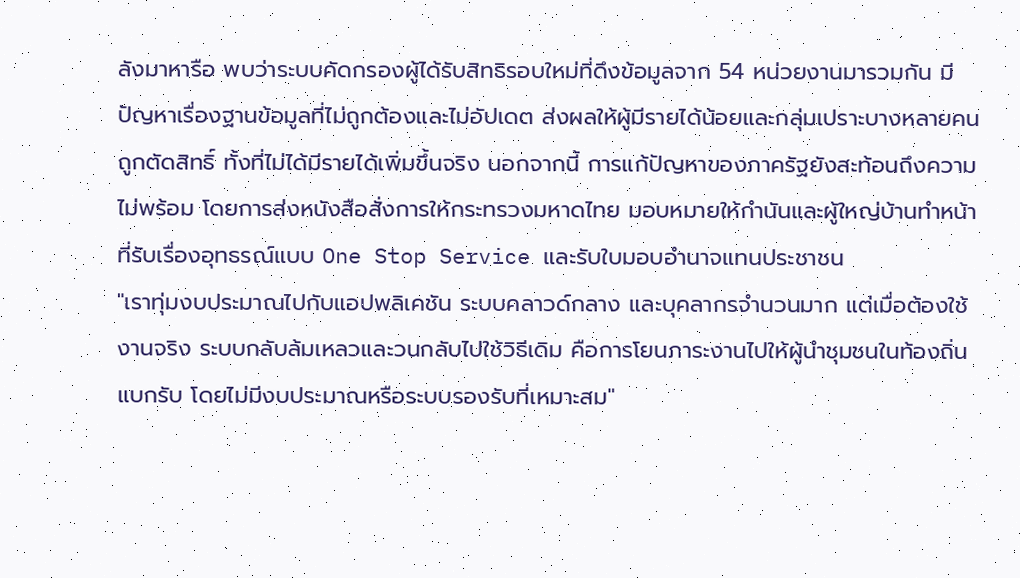ลังมาหารือ พบว่าระบบคัดกรองผู้ได้รับสิทธิรอบใหม่ที่ดึงข้อมูลจาก 54 หน่วยงานมารวมกัน มีปัญหาเรื่องฐานข้อมูลที่ไม่ถูกต้องและไม่อัปเดต ส่งผลให้ผู้มีรายได้น้อยและกลุ่มเปราะบางหลายคนถูกตัดสิทธิ์ ทั้งที่ไม่ได้มีรายได้เพิ่มขึ้นจริง นอกจากนี้ การแก้ปัญหาของภาครัฐยังสะท้อนถึงความไม่พร้อม โดยการส่งหนังสือสั่งการให้กระทรวงมหาดไทย มอบหมายให้กำนันและผู้ใหญ่บ้านทำหน้าที่รับเรื่องอุทธรณ์แบบ One Stop Service และรับใบมอบอำนาจแทนประชาชน
"เราทุ่มงบประมาณไปกับแอปพลิเคชัน ระบบคลาวด์กลาง และบุคลากรจำนวนมาก แต่เมื่อต้องใช้งานจริง ระบบกลับล้มเหลวและวนกลับไปใช้วิธีเดิม คือการโยนภาระงานไปให้ผู้นำชุมชนในท้องถิ่นแบกรับ โดยไม่มีงบประมาณหรือระบบรองรับที่เหมาะสม"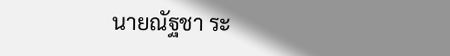นายณัฐชา ระ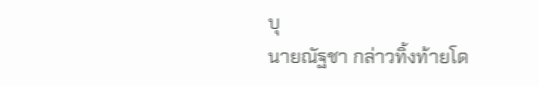บุ
นายณัฐชา กล่าวทิ้งท้ายโด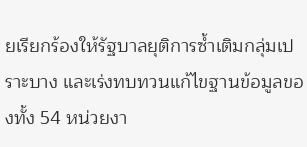ยเรียกร้องให้รัฐบาลยุติการซ้ำเติมกลุ่มเปราะบาง และเร่งทบทวนแก้ไขฐานข้อมูลของทั้ง 54 หน่วยงา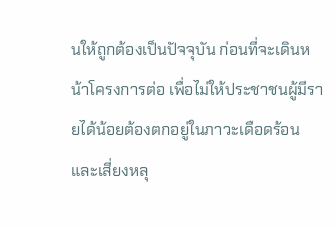นให้ถูกต้องเป็นปัจจุบัน ก่อนที่จะเดินหน้าโครงการต่อ เพื่อไม่ให้ประชาชนผู้มีรายได้น้อยต้องตกอยู่ในภาวะเดือดร้อนและเสี่ยงหลุ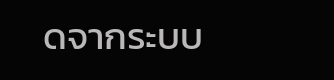ดจากระบบ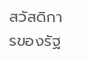สวัสดิการของรัฐ